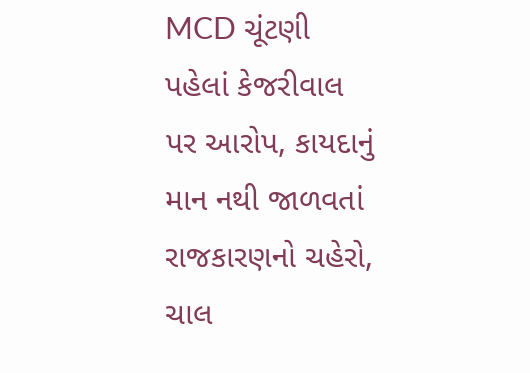MCD ચૂંટણી પહેલાં કેજરીવાલ પર આરોપ, કાયદાનું માન નથી જાળવતાં
રાજકારણનો ચહેરો, ચાલ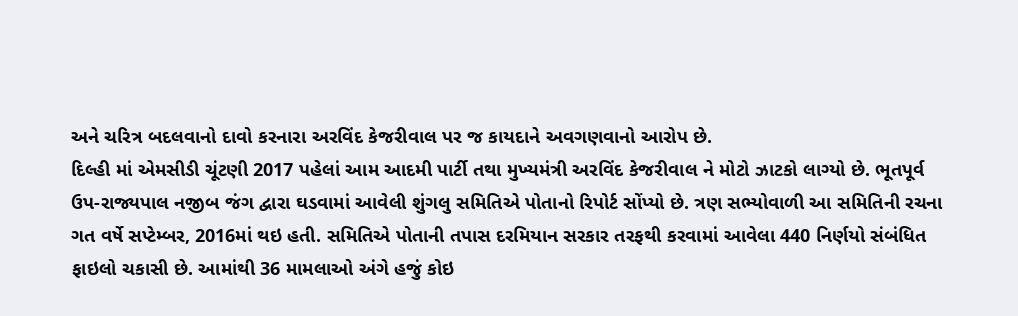અને ચરિત્ર બદલવાનો દાવો કરનારા અરવિંદ કેજરીવાલ પર જ કાયદાને અવગણવાનો આરોપ છે.
દિલ્હી માં એમસીડી ચૂંટણી 2017 પહેલાં આમ આદમી પાર્ટી તથા મુખ્યમંત્રી અરવિંદ કેજરીવાલ ને મોટો ઝાટકો લાગ્યો છે. ભૂતપૂર્વ ઉપ-રાજ્યપાલ નજીબ જંગ દ્વારા ઘડવામાં આવેલી શુંગલુ સમિતિએ પોતાનો રિપોર્ટ સોંપ્યો છે. ત્રણ સભ્યોવાળી આ સમિતિની રચના ગત વર્ષે સપ્ટેમ્બર, 2016માં થઇ હતી. સમિતિએ પોતાની તપાસ દરમિયાન સરકાર તરફથી કરવામાં આવેલા 440 નિર્ણયો સંબંધિત ફાઇલો ચકાસી છે. આમાંથી 36 મામલાઓ અંગે હજું કોઇ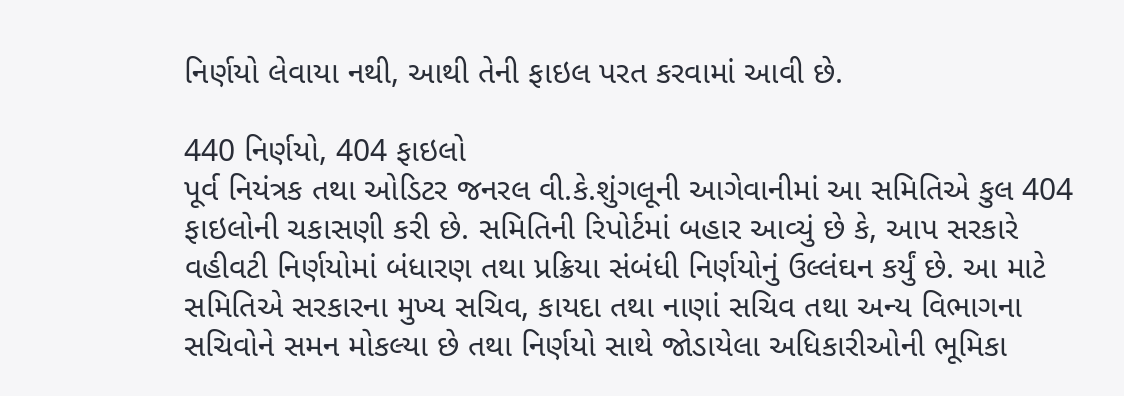નિર્ણયો લેવાયા નથી, આથી તેની ફાઇલ પરત કરવામાં આવી છે.

440 નિર્ણયો, 404 ફાઇલો
પૂર્વ નિયંત્રક તથા ઓડિટર જનરલ વી.કે.શુંગલૂની આગેવાનીમાં આ સમિતિએ કુલ 404 ફાઇલોની ચકાસણી કરી છે. સમિતિની રિપોર્ટમાં બહાર આવ્યું છે કે, આપ સરકારે વહીવટી નિર્ણયોમાં બંધારણ તથા પ્રક્રિયા સંબંધી નિર્ણયોનું ઉલ્લંઘન કર્યું છે. આ માટે સમિતિએ સરકારના મુખ્ય સચિવ, કાયદા તથા નાણાં સચિવ તથા અન્ય વિભાગના સચિવોને સમન મોકલ્યા છે તથા નિર્ણયો સાથે જોડાયેલા અધિકારીઓની ભૂમિકા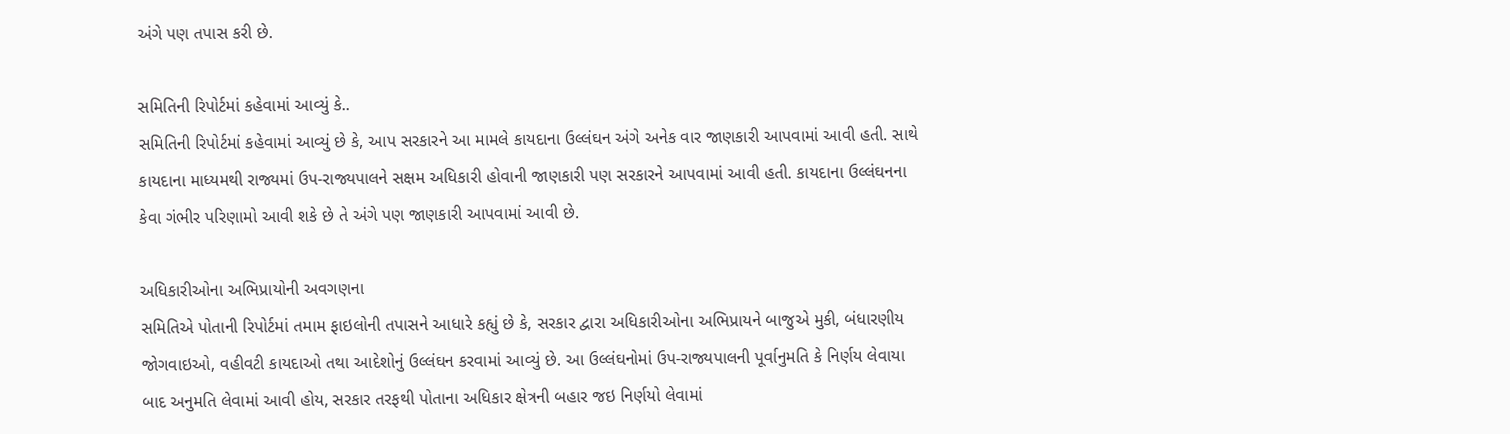અંગે પણ તપાસ કરી છે.

સમિતિની રિપોર્ટમાં કહેવામાં આવ્યું કે..
સમિતિની રિપોર્ટમાં કહેવામાં આવ્યું છે કે, આપ સરકારને આ મામલે કાયદાના ઉલ્લંઘન અંગે અનેક વાર જાણકારી આપવામાં આવી હતી. સાથે કાયદાના માધ્યમથી રાજ્યમાં ઉપ-રાજ્યપાલને સક્ષમ અધિકારી હોવાની જાણકારી પણ સરકારને આપવામાં આવી હતી. કાયદાના ઉલ્લંઘનના કેવા ગંભીર પરિણામો આવી શકે છે તે અંગે પણ જાણકારી આપવામાં આવી છે.

અધિકારીઓના અભિપ્રાયોની અવગણના
સમિતિએ પોતાની રિપોર્ટમાં તમામ ફાઇલોની તપાસને આધારે કહ્યું છે કે, સરકાર દ્વારા અધિકારીઓના અભિપ્રાયને બાજુએ મુકી, બંધારણીય જોગવાઇઓ, વહીવટી કાયદાઓ તથા આદેશોનું ઉલ્લંઘન કરવામાં આવ્યું છે. આ ઉલ્લંઘનોમાં ઉપ-રાજ્યપાલની પૂર્વાનુમતિ કે નિર્ણય લેવાયા બાદ અનુમતિ લેવામાં આવી હોય, સરકાર તરફથી પોતાના અધિકાર ક્ષેત્રની બહાર જઇ નિર્ણયો લેવામાં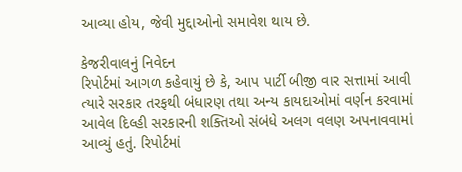આવ્યા હોય, જેવી મુદ્દાઓનો સમાવેશ થાય છે.

કેજરીવાલનું નિવેદન
રિપોર્ટમાં આગળ કહેવાયું છે કે, આપ પાર્ટી બીજી વાર સત્તામાં આવી ત્યારે સરકાર તરફથી બંધારણ તથા અન્ય કાયદાઓમાં વર્ણન કરવામાં આવેલ દિલ્હી સરકારની શક્તિઓ સંબંધે અલગ વલણ અપનાવવામાં આવ્યું હતું. રિપોર્ટમાં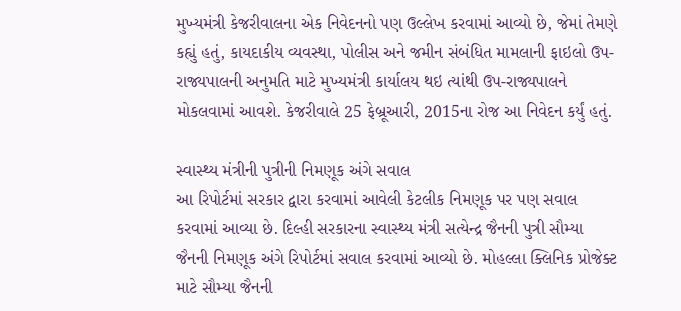મુખ્યમંત્રી કેજરીવાલના એક નિવેદનનો પણ ઉલ્લેખ કરવામાં આવ્યો છે, જેમાં તેમણે કહ્યું હતું, કાયદાકીય વ્યવસ્થા, પોલીસ અને જમીન સંબંધિત મામલાની ફાઇલો ઉપ-રાજ્યપાલની અનુમતિ માટે મુખ્યમંત્રી કાર્યાલય થઇ ત્યાંથી ઉપ-રાજ્યપાલને મોકલવામાં આવશે. કેજરીવાલે 25 ફેબ્રૂઆરી, 2015ના રોજ આ નિવેદન કર્યું હતું.

સ્વાસ્થ્ય મંત્રીની પુત્રીની નિમણૂક અંગે સવાલ
આ રિપોર્ટમાં સરકાર દ્વારા કરવામાં આવેલી કેટલીક નિમણૂક પર પણ સવાલ કરવામાં આવ્યા છે. દિલ્હી સરકારના સ્વાસ્થ્ય મંત્રી સત્યેન્દ્ર જૈનની પુત્રી સૌમ્યા જૈનની નિમણૂક અંગે રિપોર્ટમાં સવાલ કરવામાં આવ્યો છે. મોહલ્લા ક્લિનિક પ્રોજેક્ટ માટે સૌમ્યા જૈનની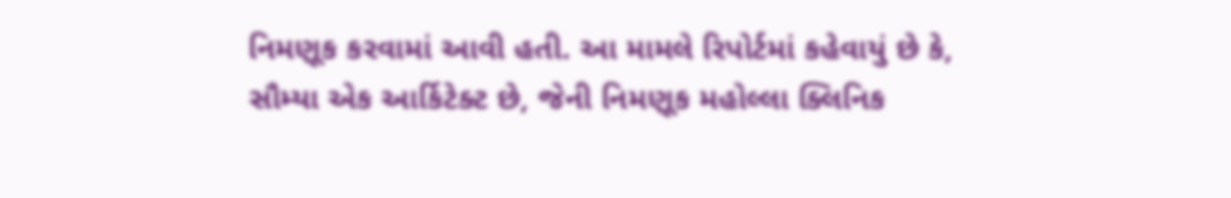નિમણૂક કરવામાં આવી હતી. આ મામલે રિપોર્ટમાં કહેવાયું છે કે, સૌમ્યા એક આર્કિટેક્ટ છે, જેની નિમણૂક મહોલ્લા ક્લિનિક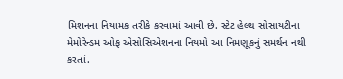મિશનના નિયામક તરીકે કરવામાં આવી છે. સ્ટેટ હેલ્થ સોસાયટીના મેમોરેન્ડમ ઓફ એસોસિએશનના નિયમો આ નિમણૂકનું સમર્થન નથી કરતાં.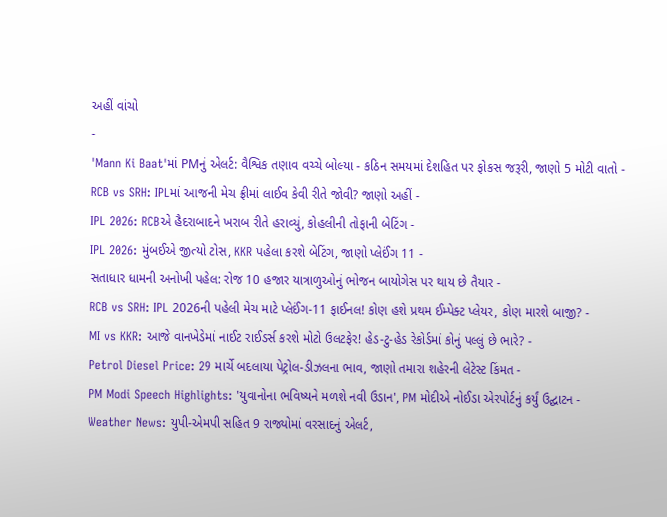અહીં વાંચો
-
'Mann Ki Baat'માં PMનું એલર્ટ: વૈશ્વિક તણાવ વચ્ચે બોલ્યા - કઠિન સમયમાં દેશહિત પર ફોકસ જરૂરી, જાણો 5 મોટી વાતો -
RCB vs SRH: IPLમાં આજની મેચ ફ્રીમાં લાઈવ કેવી રીતે જોવી? જાણો અહીં -
IPL 2026: RCBએ હૈદરાબાદને ખરાબ રીતે હરાવ્યું, કોહલીની તોફાની બેટિંગ -
IPL 2026: મુંબઈએ જીત્યો ટોસ, KKR પહેલા કરશે બેટિંગ, જાણો પ્લેઈંગ 11 -
સતાધાર ધામની અનોખી પહેલ: રોજ 10 હજાર યાત્રાળુઓનું ભોજન બાયોગેસ પર થાય છે તૈયાર -
RCB vs SRH: IPL 2026ની પહેલી મેચ માટે પ્લેઈંગ-11 ફાઈનલ! કોણ હશે પ્રથમ ઈમ્પેક્ટ પ્લેયર, કોણ મારશે બાજી? -
MI vs KKR: આજે વાનખેડેમાં નાઈટ રાઈડર્સ કરશે મોટો ઉલટફેર! હેડ-ટુ-હેડ રેકોર્ડમાં કોનું પલ્લું છે ભારે? -
Petrol Diesel Price: 29 માર્ચે બદલાયા પેટ્રોલ-ડીઝલના ભાવ, જાણો તમારા શહેરની લેટેસ્ટ કિંમત -
PM Modi Speech Highlights: 'યુવાનોના ભવિષ્યને મળશે નવી ઉડાન', PM મોદીએ નોઈડા એરપોર્ટનું કર્યું ઉદ્ઘાટન -
Weather News: યુપી-એમપી સહિત 9 રાજ્યોમાં વરસાદનું એલર્ટ,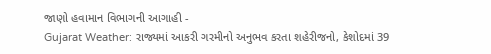જાણો હવામાન વિભાગની આગાહી -
Gujarat Weather: રાજ્યમાં આકરી ગરમીનો અનુભવ કરતા શહેરીજનો, કેશોદમાં 39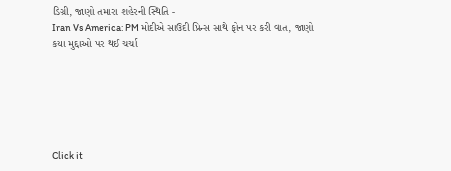ડિગ્રી, જાણો તમારા શહેરની સ્થિતિ -
Iran Vs America: PM મોદીએ સાઉદી પ્રિન્સ સાથે ફોન પર કરી વાત, જાણો કયા મુદ્દાઓ પર થઈ ચર્ચા






Click it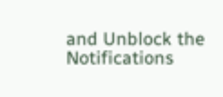and Unblock the Notifications